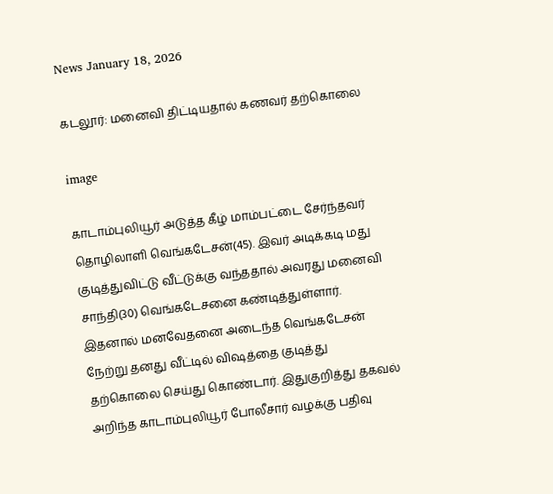News January 18, 2026

கடலூர்: மனைவி திட்டியதால் கணவர் தற்கொலை

image

காடாம்புலியூர் அடுத்த கீழ் மாம்பட்டை சேர்ந்தவர் தொழிலாளி வெங்கடேசன்(45). இவர் அடிக்கடி மது குடித்துவிட்டு வீட்டுக்கு வந்ததால் அவரது மனைவி சாந்தி(30) வெங்கடேசனை கண்டித்துள்ளார். இதனால் மனவேதனை அடைந்த வெங்கடேசன் நேற்று தனது வீட்டில் விஷத்தை குடித்து தற்கொலை செய்து கொண்டார். இதுகுறித்து தகவல் அறிந்த காடாம்புலியூர் போலீசார் வழக்கு பதிவு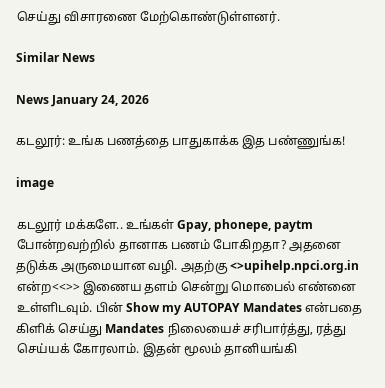செய்து விசாரணை மேற்கொண்டுள்ளனர்.

Similar News

News January 24, 2026

கடலூர்: உங்க பணத்தை பாதுகாக்க இத பண்ணுங்க!

image

கடலூர் மக்களே.. உங்கள் Gpay, phonepe, paytm போன்றவற்றில் தானாக பணம் போகிறதா? அதனை தடுக்க அருமையான வழி. அதற்கு <>upihelp.npci.org.in என்ற<<>> இணைய தளம் சென்று மொபைல் எண்னை உள்ளிடவும். பின் Show my AUTOPAY Mandates என்பதை கிளிக் செய்து Mandates நிலையைச் சரிபார்த்து, ரத்து செய்யக் கோரலாம். இதன் மூலம் தானியங்கி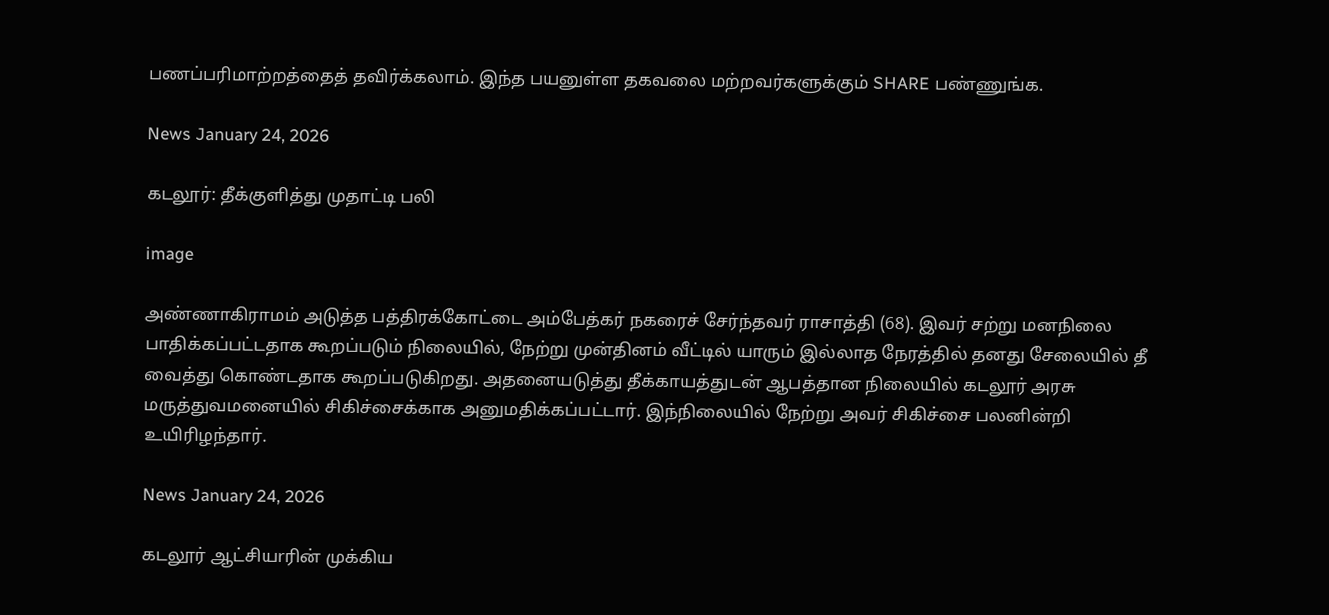பணப்பரிமாற்றத்தைத் தவிர்க்கலாம். இந்த பயனுள்ள தகவலை மற்றவர்களுக்கும் SHARE பண்ணுங்க.

News January 24, 2026

கடலூர்: தீக்குளித்து முதாட்டி பலி

image

அண்ணாகிராமம் அடுத்த பத்திரக்கோட்டை அம்பேத்கர் நகரைச் சேர்ந்தவர் ராசாத்தி (68). இவர் சற்று மனநிலை பாதிக்கப்பட்டதாக கூறப்படும் நிலையில், நேற்று முன்தினம் வீட்டில் யாரும் இல்லாத நேரத்தில் தனது சேலையில் தீ வைத்து கொண்டதாக கூறப்படுகிறது. அதனையடுத்து தீக்காயத்துடன் ஆபத்தான நிலையில் கடலூர் அரசு மருத்துவமனையில் சிகிச்சைக்காக அனுமதிக்கப்பட்டார். இந்நிலையில் நேற்று அவர் சிகிச்சை பலனின்றி உயிரிழந்தார்.

News January 24, 2026

கடலூர் ஆட்சியrரின் முக்கிய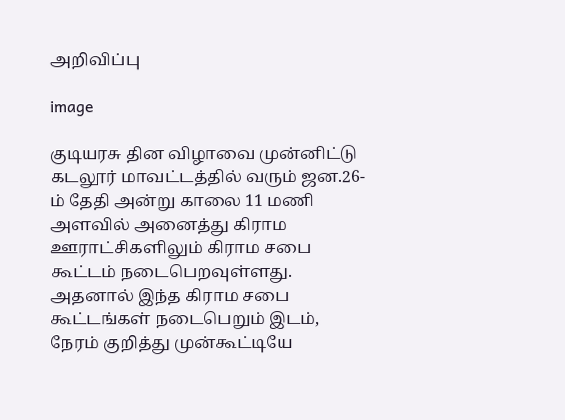அறிவிப்பு

image

குடியரசு தின விழாவை முன்னிட்டு கடலூர் மாவட்டத்தில் வரும் ஜன.26-ம் தேதி அன்று காலை 11 மணி அளவில் அனைத்து கிராம ஊராட்சிகளிலும் கிராம சபை கூட்டம் நடைபெறவுள்ளது. அதனால் இந்த கிராம சபை கூட்டங்கள் நடைபெறும் இடம், நேரம் குறித்து முன்கூட்டியே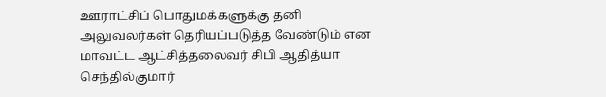ஊராட்சிப் பொதுமக்களுக்கு தனி அலுவலர்கள் தெரியப்படுத்த வேண்டும் என மாவட்ட ஆட்சித்தலைவர் சிபி ஆதித்யா செந்தில்குமார்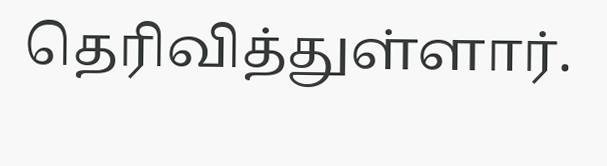தெரிவித்துள்ளார்.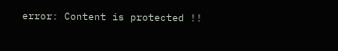error: Content is protected !!